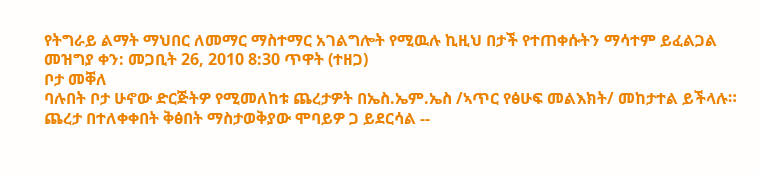የትግራይ ልማት ማህበር ለመማር ማስተማር አገልግሎት የሚዉሉ ኪዚህ በታች የተጠቀሱትን ማሳተም ይፈልጋል
መዝግያ ቀን: መጋቢት 26, 2010 8:30 ጥዋት (ተዘጋ)
ቦታ መቐለ
ባሉበት ቦታ ሁኖው ድርጅትዎ የሚመለከቱ ጨረታዎት በኤስ.ኤም.ኤስ /ኣጥር የፅሁፍ መልእክት/ መከታተል ይችላሉ።
ጨረታ በተለቀቀበት ቅፅበት ማስታወቅያው ሞባይዎ ጋ ይደርሳል --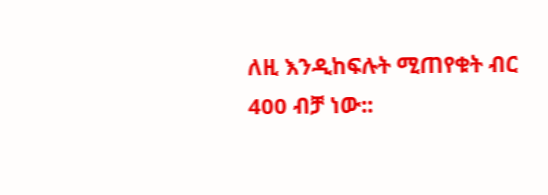ለዚ እንዲከፍሉት ሚጠየቁት ብር 400 ብቻ ነው::